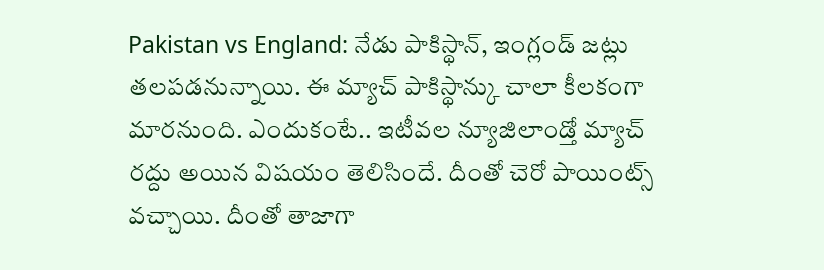Pakistan vs England: నేడు పాకిస్థాన్, ఇంగ్లండ్ జట్లు తలపడనున్నాయి. ఈ మ్యాచ్ పాకిస్థాన్కు చాలా కీలకంగా మారనుంది. ఎందుకంటే.. ఇటీవల న్యూజిలాండ్తో మ్యాచ్ రద్దు అయిన విషయం తెలిసిందే. దీంతో చెరో పాయింట్స్ వచ్చాయి. దీంతో తాజాగా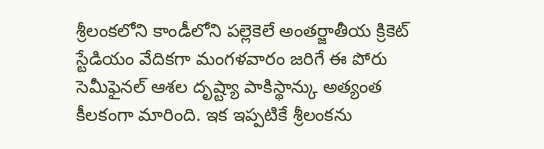శ్రీలంకలోని కాండీలోని పల్లెకెలే అంతర్జాతీయ క్రికెట్ స్టేడియం వేదికగా మంగళవారం జరిగే ఈ పోరు సెమీఫైనల్ ఆశల దృష్ట్యా పాకిస్థాన్కు అత్యంత కీలకంగా మారింది. ఇక ఇప్పటికే శ్రీలంకను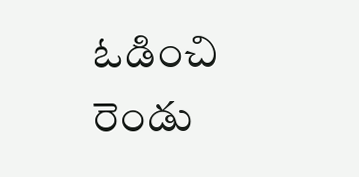ఓడించి రెండు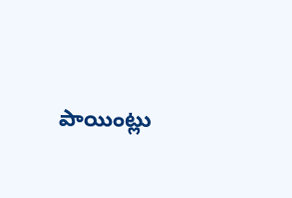పాయింట్లు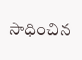సాధించిన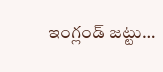ఇంగ్లండ్ జట్టు…